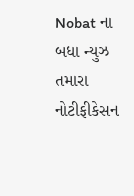Nobat ના બધા ન્યુઝ તમારા નોટીફીકેસન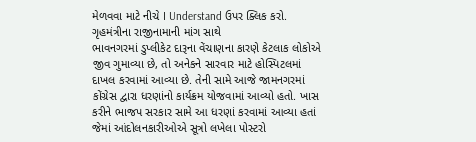મેળવવા માટે નીચે I Understand ઉપર ક્લિક કરો.
ગૃહમંત્રીના રાજીનામાની માંગ સાથે
ભાવનગરમાં ડુપ્લીકેટ દારૂના વેંચાણના કારણે કેટલાક લોકોએ જીવ ગુમાવ્યા છે, તો અનેકને સારવાર માટે હોસ્પિટલમાં દાખલ કરવામાં આવ્યા છે. તેની સામે આજે જામનગરમાં કોંગ્રેસ દ્વારા ધરણાંનો કાર્યક્રમ યોજવામાં આવ્યો હતો. ખાસ કરીને ભાજપ સરકાર સામે આ ધરણાં કરવામાં આવ્યા હતાં જેમાં આંદોલનકારીઓએ સૂત્રો લખેલા પોસ્ટરો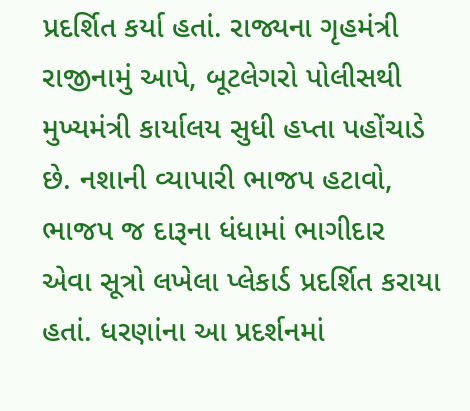પ્રદર્શિત કર્યા હતાં. રાજ્યના ગૃહમંત્રી રાજીનામું આપે, બૂટલેગરો પોલીસથી મુખ્યમંત્રી કાર્યાલય સુધી હપ્તા પહોંચાડે છે. નશાની વ્યાપારી ભાજપ હટાવો, ભાજપ જ દારૂના ધંધામાં ભાગીદાર એવા સૂત્રો લખેલા પ્લેકાર્ડ પ્રદર્શિત કરાયા હતાં. ધરણાંના આ પ્રદર્શનમાં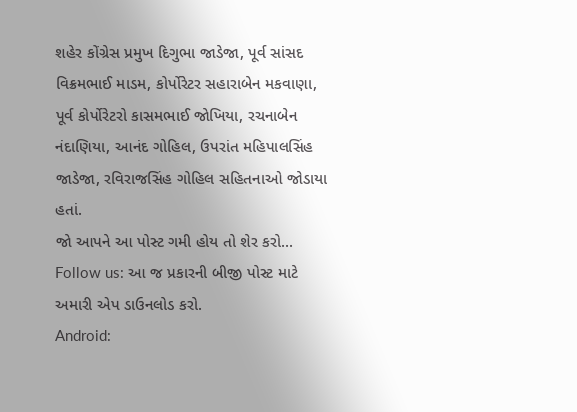શહેર કોંગ્રેસ પ્રમુખ દિગુભા જાડેજા, પૂર્વ સાંસદ વિક્રમભાઈ માડમ, કોર્પોરેટર સહારાબેન મકવાણા, પૂર્વ કોર્પોરેટરો કાસમભાઈ જોખિયા, રચનાબેન નંદાણિયા, આનંદ ગોહિલ, ઉપરાંત મહિપાલસિંહ જાડેજા, રવિરાજસિંહ ગોહિલ સહિતનાઓ જોડાયા હતાં.
જો આપને આ પોસ્ટ ગમી હોય તો શેર કરો...
Follow us: આ જ પ્રકારની બીજી પોસ્ટ માટે અમારી એપ ડાઉનલોડ કરો.
Android: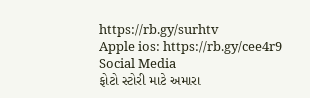https://rb.gy/surhtv
Apple ios: https://rb.gy/cee4r9
Social Media
ફોટો સ્ટોરી માટે અમારા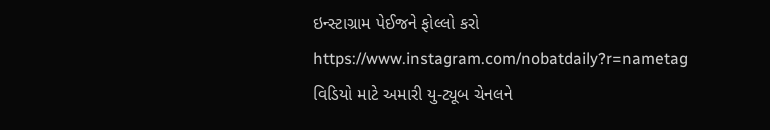ઇન્સ્ટાગ્રામ પેઈજને ફોલ્લો કરો
https://www.instagram.com/nobatdaily?r=nametag
વિડિયો માટે અમારી યુ-ટ્યૂબ ચેનલને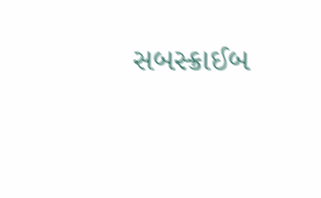સબસ્ક્રાઈબ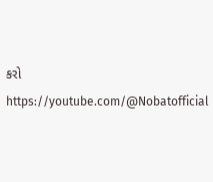કરો
https://youtube.com/@Nobatofficial